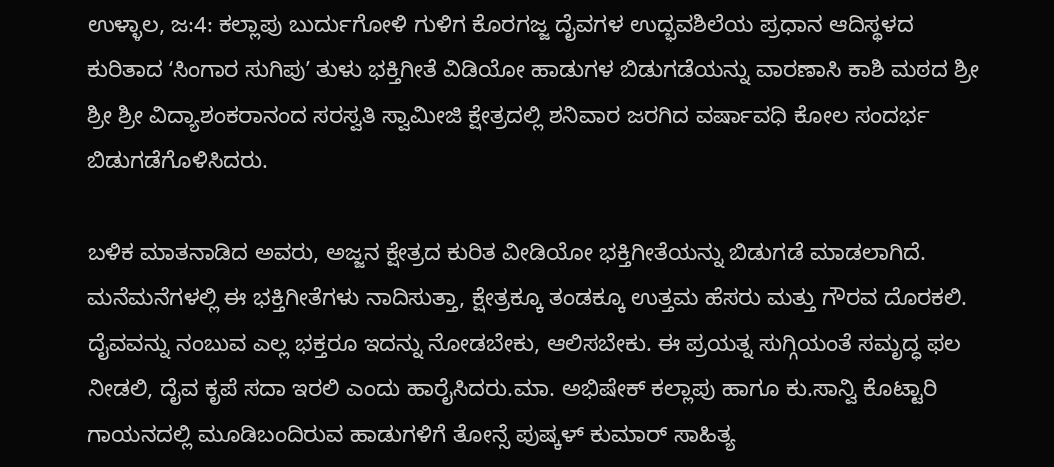ಉಳ್ಳಾಲ, ಜ:4: ಕಲ್ಲಾಪು ಬುರ್ದುಗೋಳಿ ಗುಳಿಗ ಕೊರಗಜ್ಜ ದೈವಗಳ ಉದ್ಭವಶಿಲೆಯ ಪ್ರಧಾನ ಆದಿಸ್ಥಳದ ಕುರಿತಾದ ʻಸಿಂಗಾರ ಸುಗಿಪುʼ ತುಳು ಭಕ್ತಿಗೀತೆ ವಿಡಿಯೋ ಹಾಡುಗಳ ಬಿಡುಗಡೆಯನ್ನು ವಾರಣಾಸಿ ಕಾಶಿ ಮಠದ ಶ್ರೀ ಶ್ರೀ ಶ್ರೀ ವಿದ್ಯಾಶಂಕರಾನಂದ ಸರಸ್ವತಿ ಸ್ವಾಮೀಜಿ ಕ್ಷೇತ್ರದಲ್ಲಿ ಶನಿವಾರ ಜರಗಿದ ವರ್ಷಾವಧಿ ಕೋಲ ಸಂದರ್ಭ ಬಿಡುಗಡೆಗೊಳಿಸಿದರು.

ಬಳಿಕ ಮಾತನಾಡಿದ ಅವರು, ಅಜ್ಜನ ಕ್ಷೇತ್ರದ ಕುರಿತ ವೀಡಿಯೋ ಭಕ್ತಿಗೀತೆಯನ್ನು ಬಿಡುಗಡೆ ಮಾಡಲಾಗಿದೆ. ಮನೆಮನೆಗಳಲ್ಲಿ ಈ ಭಕ್ತಿಗೀತೆಗಳು ನಾದಿಸುತ್ತಾ, ಕ್ಷೇತ್ರಕ್ಕೂ ತಂಡಕ್ಕೂ ಉತ್ತಮ ಹೆಸರು ಮತ್ತು ಗೌರವ ದೊರಕಲಿ. ದೈವವನ್ನು ನಂಬುವ ಎಲ್ಲ ಭಕ್ತರೂ ಇದನ್ನು ನೋಡಬೇಕು, ಆಲಿಸಬೇಕು. ಈ ಪ್ರಯತ್ನ ಸುಗ್ಗಿಯಂತೆ ಸಮೃದ್ಧ ಫಲ ನೀಡಲಿ, ದೈವ ಕೃಪೆ ಸದಾ ಇರಲಿ ಎಂದು ಹಾರೈಸಿದರು.ಮಾ. ಅಭಿಷೇಕ್ ಕಲ್ಲಾಪು ಹಾಗೂ ಕು.ಸಾನ್ವಿ ಕೊಟ್ಟಾರಿ ಗಾಯನದಲ್ಲಿ ಮೂಡಿಬಂದಿರುವ ಹಾಡುಗಳಿಗೆ ತೋನ್ಸೆ ಪುಷ್ಕಳ್ ಕುಮಾರ್ ಸಾಹಿತ್ಯ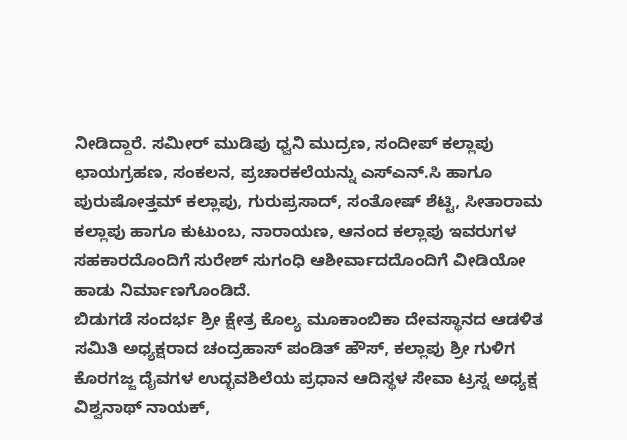ನೀಡಿದ್ದಾರೆ. ಸಮೀರ್ ಮುಡಿಪು ಧ್ವನಿ ಮುದ್ರಣ, ಸಂದೀಪ್ ಕಲ್ಲಾಪು ಛಾಯಗ್ರಹಣ, ಸಂಕಲನ, ಪ್ರಚಾರಕಲೆಯನ್ನು ಎಸ್ಎನ್.ಸಿ ಹಾಗೂ ಪುರುಷೋತ್ತಮ್ ಕಲ್ಲಾಪು, ಗುರುಪ್ರಸಾದ್, ಸಂತೋಷ್ ಶೆಟ್ಟಿ, ಸೀತಾರಾಮ ಕಲ್ಲಾಪು ಹಾಗೂ ಕುಟುಂಬ, ನಾರಾಯಣ, ಆನಂದ ಕಲ್ಲಾಪು ಇವರುಗಳ ಸಹಕಾರದೊಂದಿಗೆ ಸುರೇಶ್ ಸುಗಂಧಿ ಆಶೀರ್ವಾದದೊಂದಿಗೆ ವೀಡಿಯೋ ಹಾಡು ನಿರ್ಮಾಣಗೊಂಡಿದೆ.
ಬಿಡುಗಡೆ ಸಂದರ್ಭ ಶ್ರೀ ಕ್ಷೇತ್ರ ಕೊಲ್ಯ ಮೂಕಾಂಬಿಕಾ ದೇವಸ್ಥಾನದ ಆಡಳಿತ ಸಮಿತಿ ಅಧ್ಯಕ್ಷರಾದ ಚಂದ್ರಹಾಸ್ ಪಂಡಿತ್ ಹೌಸ್, ಕಲ್ಲಾಪು ಶ್ರೀ ಗುಳಿಗ ಕೊರಗಜ್ಜ ದೈವಗಳ ಉದ್ಭವಶಿಲೆಯ ಪ್ರಧಾನ ಆದಿಸ್ಥಳ ಸೇವಾ ಟ್ರಸ್ನ ಅಧ್ಯಕ್ಷ ವಿಶ್ವನಾಥ್ ನಾಯಕ್,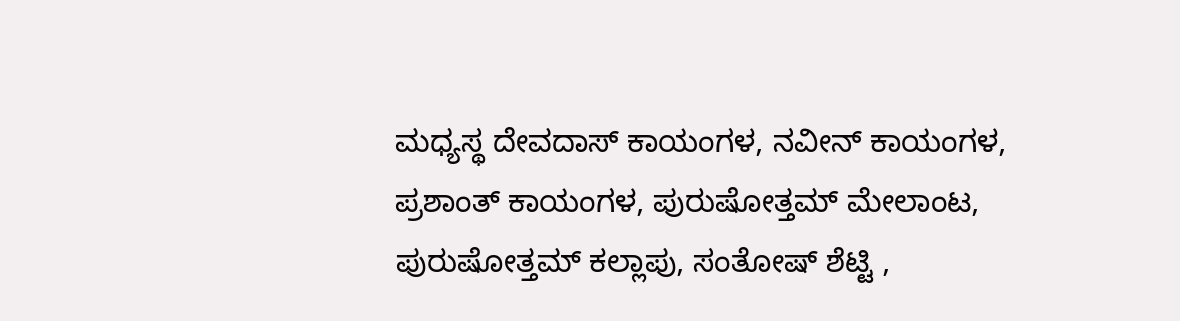ಮಧ್ಯಸ್ಥ ದೇವದಾಸ್ ಕಾಯಂಗಳ, ನವೀನ್ ಕಾಯಂಗಳ, ಪ್ರಶಾಂತ್ ಕಾಯಂಗಳ, ಪುರುಷೋತ್ತಮ್ ಮೇಲಾಂಟ, ಪುರುಷೋತ್ತಮ್ ಕಲ್ಲಾಪು, ಸಂತೋಷ್ ಶೆಟ್ಟಿ ,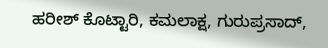ಹರೀಶ್ ಕೊಟ್ಟಾರಿ, ಕಮಲಾಕ್ಷ, ಗುರುಪ್ರಸಾದ್,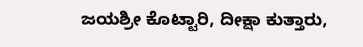ಜಯಶ್ರೀ ಕೊಟ್ಟಾರಿ, ದೀಕ್ಷಾ ಕುತ್ತಾರು,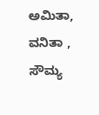ಅಮಿತಾ, ವನಿತಾ , ಸೌಮ್ಯ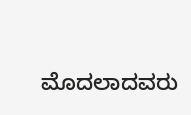ಮೊದಲಾದವರು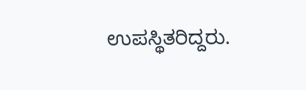ಉಪಸ್ಥಿತರಿದ್ದರು.